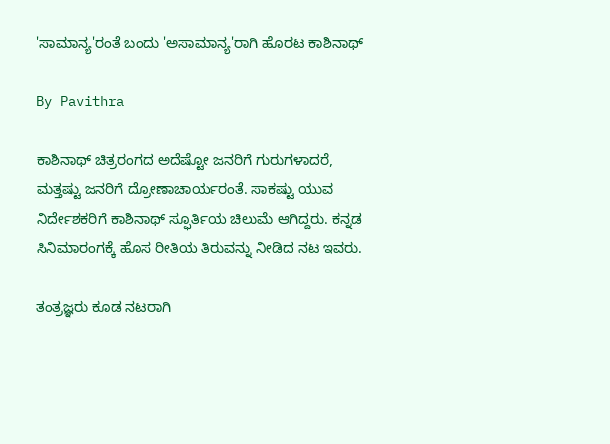'ಸಾಮಾನ್ಯ'ರಂತೆ ಬಂದು 'ಅಸಾಮಾನ್ಯ'ರಾಗಿ ಹೊರಟ ಕಾಶಿನಾಥ್

By Pavithra

ಕಾಶಿನಾಥ್ ಚಿತ್ರರಂಗದ ಅದೆಷ್ಟೋ ಜನರಿಗೆ ಗುರುಗಳಾದರೆ, ಮತ್ತಷ್ಟು ಜನರಿಗೆ ದ್ರೋಣಾಚಾರ್ಯರಂತೆ. ಸಾಕಷ್ಟು ಯುವ ನಿರ್ದೇಶಕರಿಗೆ ಕಾಶಿನಾಥ್ ಸ್ಫೂರ್ತಿಯ ಚಿಲುಮೆ ಆಗಿದ್ದರು. ಕನ್ನಡ ಸಿನಿಮಾರಂಗಕ್ಕೆ ಹೊಸ ರೀತಿಯ ತಿರುವನ್ನು ನೀಡಿದ ನಟ ಇವರು.

ತಂತ್ರಜ್ಞರು ಕೂಡ ನಟರಾಗಿ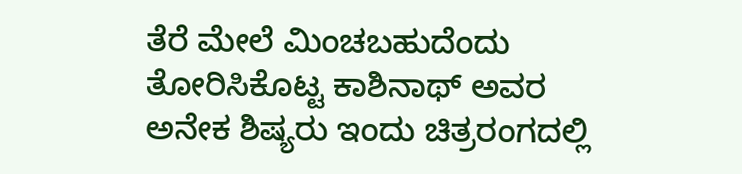ತೆರೆ ಮೇಲೆ ಮಿಂಚಬಹುದೆಂದು ತೋರಿಸಿಕೊಟ್ಟ ಕಾಶಿನಾಥ್ ಅವರ ಅನೇಕ ಶಿಷ್ಯರು ಇಂದು ಚಿತ್ರರಂಗದಲ್ಲಿ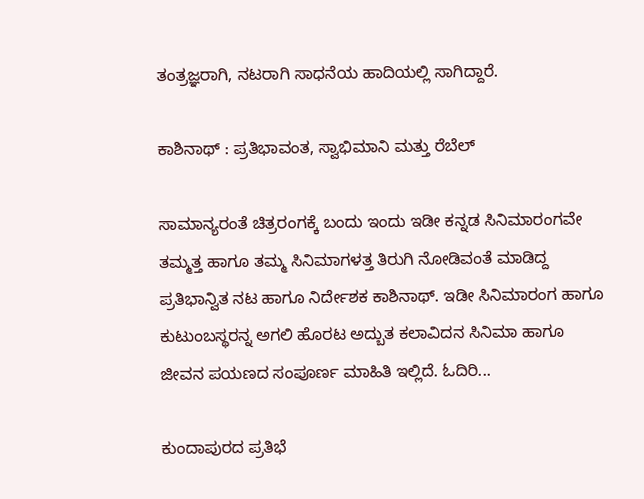ತಂತ್ರಜ್ಞರಾಗಿ, ನಟರಾಗಿ ಸಾಧನೆಯ ಹಾದಿಯಲ್ಲಿ ಸಾಗಿದ್ದಾರೆ.

ಕಾಶಿನಾಥ್ : ಪ್ರತಿಭಾವಂತ, ಸ್ವಾಭಿಮಾನಿ ಮತ್ತು ರೆಬೆಲ್

ಸಾಮಾನ್ಯರಂತೆ ಚಿತ್ರರಂಗಕ್ಕೆ ಬಂದು ಇಂದು ಇಡೀ ಕನ್ನಡ ಸಿನಿಮಾರಂಗವೇ ತಮ್ಮತ್ತ ಹಾಗೂ ತಮ್ಮ ಸಿನಿಮಾಗಳತ್ತ ತಿರುಗಿ ನೋಡಿವಂತೆ ಮಾಡಿದ್ದ ಪ್ರತಿಭಾನ್ವಿತ ನಟ ಹಾಗೂ ನಿರ್ದೇಶಕ ಕಾಶಿನಾಥ್. ಇಡೀ ಸಿನಿಮಾರಂಗ ಹಾಗೂ ಕುಟುಂಬಸ್ಥರನ್ನ ಅಗಲಿ ಹೊರಟ ಅದ್ಬುತ ಕಲಾವಿದನ ಸಿನಿಮಾ ಹಾಗೂ ಜೀವನ ಪಯಣದ ಸಂಪೂರ್ಣ ಮಾಹಿತಿ ಇಲ್ಲಿದೆ. ಓದಿರಿ...

ಕುಂದಾಪುರದ ಪ್ರತಿಭೆ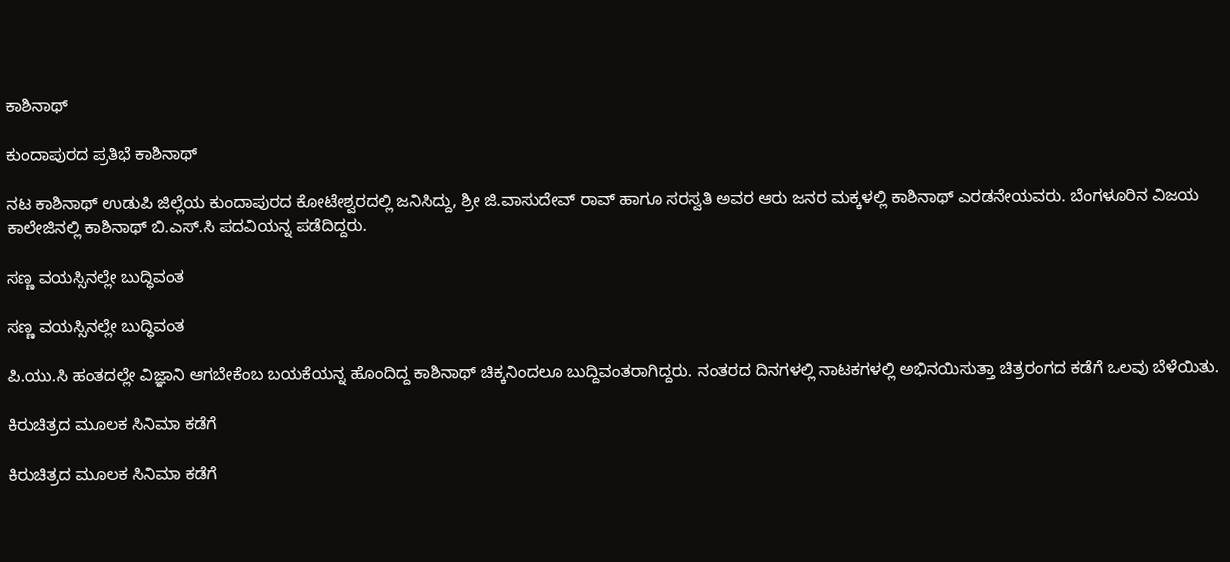ಕಾಶಿನಾಥ್

ಕುಂದಾಪುರದ ಪ್ರತಿಭೆ ಕಾಶಿನಾಥ್

ನಟ ಕಾಶಿನಾಥ್ ಉಡುಪಿ ಜಿಲ್ಲೆಯ ಕುಂದಾಪುರದ ಕೋಟೇಶ್ವರದಲ್ಲಿ ಜನಿಸಿದ್ದು, ಶ್ರೀ ಜಿ.ವಾಸುದೇವ್ ರಾವ್ ಹಾಗೂ ಸರಸ್ವತಿ ಅವರ ಆರು ಜನರ ಮಕ್ಕಳಲ್ಲಿ ಕಾಶಿನಾಥ್ ಎರಡನೇಯವರು. ಬೆಂಗಳೂರಿನ ವಿಜಯ ಕಾಲೇಜಿನಲ್ಲಿ ಕಾಶಿನಾಥ್ ಬಿ.ಎಸ್.ಸಿ ಪದವಿಯನ್ನ ಪಡೆದಿದ್ದರು.

ಸಣ್ಣ ವಯಸ್ಸಿನಲ್ಲೇ ಬುದ್ಧಿವಂತ

ಸಣ್ಣ ವಯಸ್ಸಿನಲ್ಲೇ ಬುದ್ಧಿವಂತ

ಪಿ.ಯು.ಸಿ ಹಂತದಲ್ಲೇ ವಿಜ್ಞಾನಿ ಆಗಬೇಕೆಂಬ ಬಯಕೆಯನ್ನ ಹೊಂದಿದ್ದ ಕಾಶಿನಾಥ್ ಚಿಕ್ಕನಿಂದಲೂ ಬುದ್ದಿವಂತರಾಗಿದ್ದರು. ನಂತರದ ದಿನಗಳಲ್ಲಿ ನಾಟಕಗಳಲ್ಲಿ ಅಭಿನಯಿಸುತ್ತಾ ಚಿತ್ರರಂಗದ ಕಡೆಗೆ ಒಲವು ಬೆಳೆಯಿತು.

ಕಿರುಚಿತ್ರದ ಮೂಲಕ ಸಿನಿಮಾ ಕಡೆಗೆ

ಕಿರುಚಿತ್ರದ ಮೂಲಕ ಸಿನಿಮಾ ಕಡೆಗೆ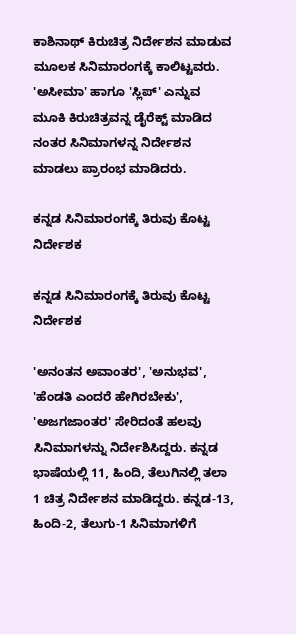ಕಾಶಿನಾಥ್ ಕಿರುಚಿತ್ರ ನಿರ್ದೇಶನ ಮಾಡುವ ಮೂಲಕ ಸಿನಿಮಾರಂಗಕ್ಕೆ ಕಾಲಿಟ್ಟವರು. 'ಅಸೀಮಾ' ಹಾಗೂ 'ಸ್ಲಿಪ್' ಎನ್ನುವ ಮೂಕಿ ಕಿರುಚಿತ್ರವನ್ನ ಡೈರೆಕ್ಟ್ ಮಾಡಿದ ನಂತರ ಸಿನಿಮಾಗಳನ್ನ ನಿರ್ದೇಶನ ಮಾಡಲು ಪ್ರಾರಂಭ ಮಾಡಿದರು.

ಕನ್ನಡ ಸಿನಿಮಾರಂಗಕ್ಕೆ ತಿರುವು ಕೊಟ್ಟ ನಿರ್ದೇಶಕ

ಕನ್ನಡ ಸಿನಿಮಾರಂಗಕ್ಕೆ ತಿರುವು ಕೊಟ್ಟ ನಿರ್ದೇಶಕ

'ಅನಂತನ ಅವಾಂತರ', 'ಅನುಭವ', 'ಹೆಂಡತಿ ಎಂದರೆ ಹೇಗಿರಬೇಕು', 'ಅಜಗಜಾಂತರ' ಸೇರಿದಂತೆ ಹಲವು ಸಿನಿಮಾಗಳನ್ನು ನಿರ್ದೇಶಿಸಿದ್ದರು. ಕನ್ನಡ ಭಾಷೆಯಲ್ಲಿ 11, ಹಿಂದಿ, ತೆಲುಗಿನಲ್ಲಿ ತಲಾ 1 ಚಿತ್ರ ನಿರ್ದೇಶನ ಮಾಡಿದ್ದರು. ಕನ್ನಡ-13, ಹಿಂದಿ-2, ತೆಲುಗು-1 ಸಿನಿಮಾಗಳಿಗೆ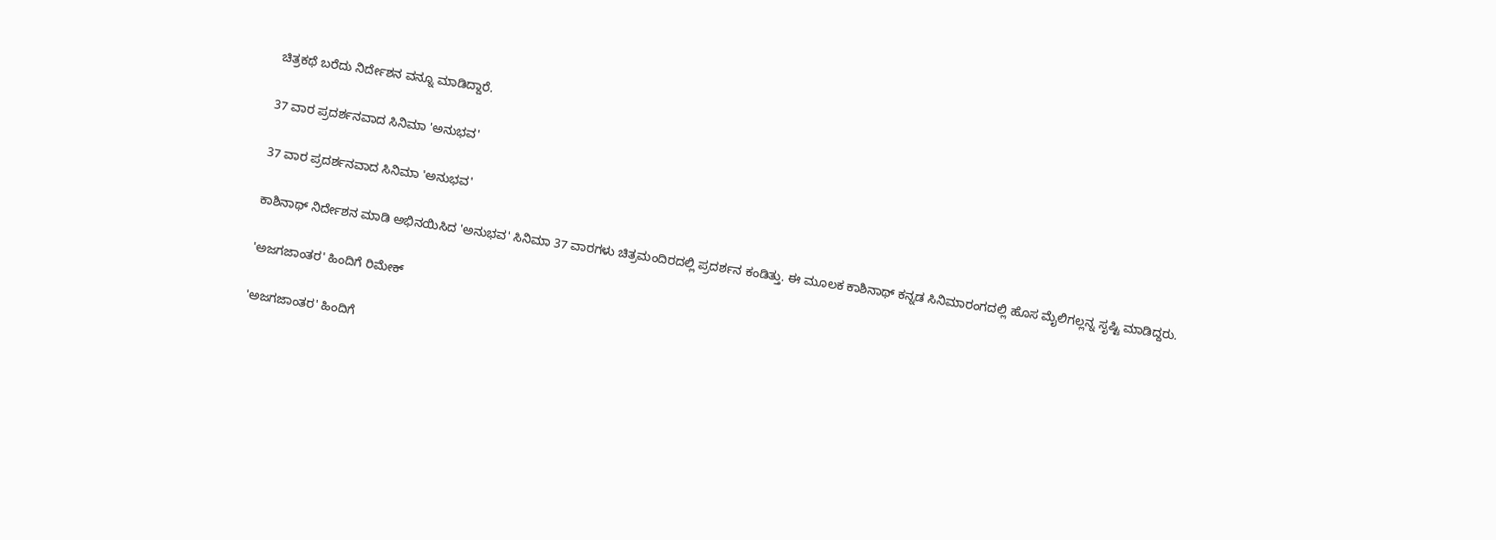ಚಿತ್ರಕಥೆ ಬರೆದು ನಿರ್ದೇಶನ ವನ್ನೂ ಮಾಡಿದ್ದಾರೆ.

37 ವಾರ ಪ್ರದರ್ಶನವಾದ ಸಿನಿಮಾ 'ಅನುಭವ'

37 ವಾರ ಪ್ರದರ್ಶನವಾದ ಸಿನಿಮಾ 'ಅನುಭವ'

ಕಾಶಿನಾಥ್ ನಿರ್ದೇಶನ ಮಾಡಿ ಅಭಿನಯಿಸಿದ 'ಅನುಭವ' ಸಿನಿಮಾ 37 ವಾರಗಳು ಚಿತ್ರಮಂದಿರದಲ್ಲಿ ಪ್ರದರ್ಶನ ಕಂಡಿತ್ತು. ಈ ಮೂಲಕ ಕಾಶಿನಾಥ್ ಕನ್ನಡ ಸಿನಿಮಾರಂಗದಲ್ಲಿ ಹೊಸ ಮೈಲಿಗಲ್ಲನ್ನ ಸೃಷ್ಟಿ ಮಾಡಿದ್ದರು.

'ಅಜಗಜಾಂತರ' ಹಿಂದಿಗೆ ರಿಮೇಕ್

'ಅಜಗಜಾಂತರ' ಹಿಂದಿಗೆ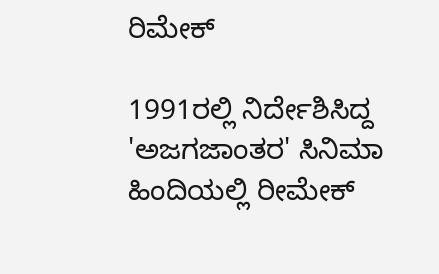ರಿಮೇಕ್

1991ರಲ್ಲಿ ನಿರ್ದೇಶಿಸಿದ್ದ 'ಅಜಗಜಾಂತರ' ಸಿನಿಮಾ ಹಿಂದಿಯಲ್ಲಿ ರೀಮೇಕ್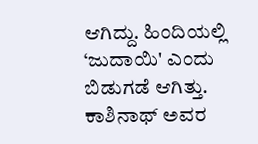ಆಗಿದ್ದು. ಹಿಂದಿಯಲ್ಲಿ ‘ಜುದಾಯಿ' ಎಂದು ಬಿಡುಗಡೆ ಆಗಿತ್ತು. ಕಾಶಿನಾಥ್ ಅವರ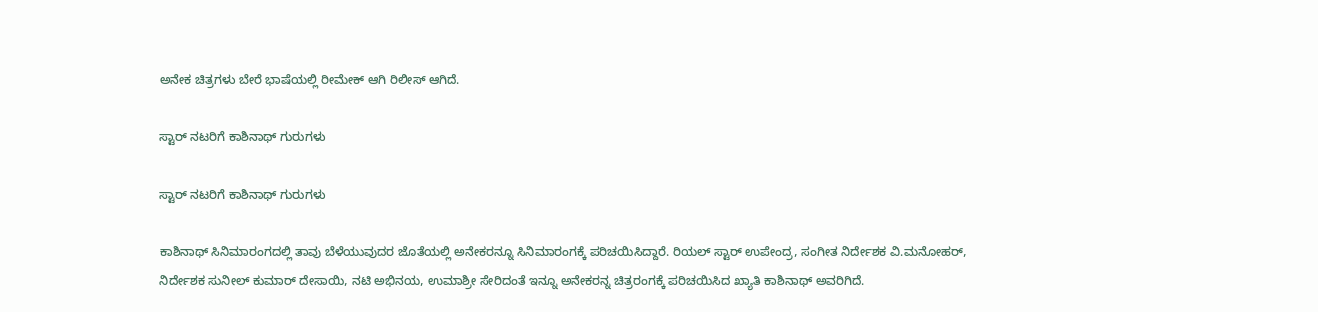ಅನೇಕ ಚಿತ್ರಗಳು ಬೇರೆ ಭಾಷೆಯಲ್ಲಿ ರೀಮೇಕ್ ಆಗಿ ರಿಲೀಸ್ ಆಗಿದೆ.

ಸ್ಟಾರ್ ನಟರಿಗೆ ಕಾಶಿನಾಥ್ ಗುರುಗಳು

ಸ್ಟಾರ್ ನಟರಿಗೆ ಕಾಶಿನಾಥ್ ಗುರುಗಳು

ಕಾಶಿನಾಥ್ ಸಿನಿಮಾರಂಗದಲ್ಲಿ ತಾವು ಬೆಳೆಯುವುದರ ಜೊತೆಯಲ್ಲಿ ಅನೇಕರನ್ನೂ ಸಿನಿಮಾರಂಗಕ್ಕೆ ಪರಿಚಯಿಸಿದ್ದಾರೆ. ರಿಯಲ್ ಸ್ಟಾರ್ ಉಪೇಂದ್ರ, ಸಂಗೀತ ನಿರ್ದೇಶಕ ವಿ.ಮನೋಹರ್, ನಿರ್ದೇಶಕ ಸುನೀಲ್ ಕುಮಾರ್ ದೇಸಾಯಿ, ನಟಿ ಅಭಿನಯ, ಉಮಾಶ್ರೀ ಸೇರಿದಂತೆ ಇನ್ನೂ ಅನೇಕರನ್ನ ಚಿತ್ರರಂಗಕ್ಕೆ ಪರಿಚಯಿಸಿದ ಖ್ಯಾತಿ ಕಾಶಿನಾಥ್ ಅವರಿಗಿದೆ.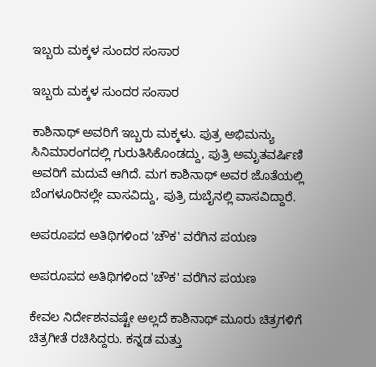ಇಬ್ಬರು ಮಕ್ಕಳ ಸುಂದರ ಸಂಸಾರ

ಇಬ್ಬರು ಮಕ್ಕಳ ಸುಂದರ ಸಂಸಾರ

ಕಾಶಿನಾಥ್ ಅವರಿಗೆ ಇಬ್ಬರು ಮಕ್ಕಳು. ಪುತ್ರ ಅಭಿಮನ್ಯು ಸಿನಿಮಾರಂಗದಲ್ಲಿ ಗುರುತಿಸಿಕೊಂಡದ್ದು, ಪುತ್ರಿ ಅಮೃತವರ್ಷಿಣಿ ಅವರಿಗೆ ಮದುವೆ ಆಗಿದೆ. ಮಗ ಕಾಶಿನಾಥ್ ಅವರ ಜೊತೆಯಲ್ಲಿ ಬೆಂಗಳೂರಿನಲ್ಲೇ ವಾಸವಿದ್ದು, ಪುತ್ರಿ ದುಬೈನಲ್ಲಿ ವಾಸವಿದ್ದಾರೆ.

ಅಪರೂಪದ ಅತಿಥಿಗಳಿಂದ 'ಚೌಕ' ವರೆಗಿನ ಪಯಣ

ಅಪರೂಪದ ಅತಿಥಿಗಳಿಂದ 'ಚೌಕ' ವರೆಗಿನ ಪಯಣ

ಕೇವಲ ನಿರ್ದೇಶನವಷ್ಟೇ ಅಲ್ಲದೆ ಕಾಶಿನಾಥ್ ಮೂರು ಚಿತ್ರಗಳಿಗೆ ಚಿತ್ರಗೀತೆ ರಚಿಸಿದ್ದರು. ಕನ್ನಡ ಮತ್ತು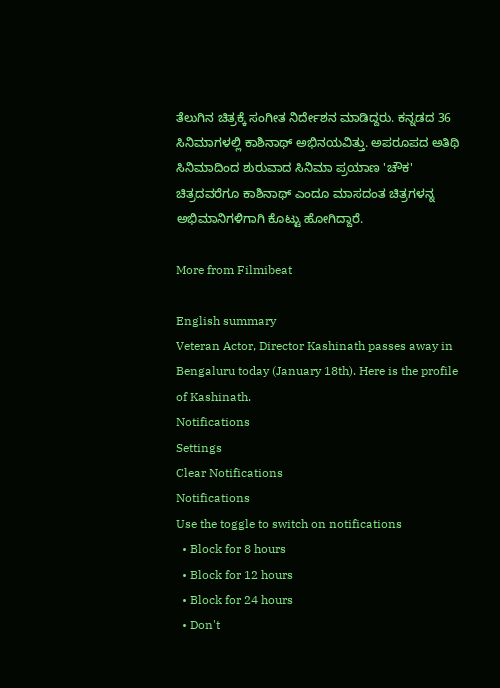ತೆಲುಗಿನ ಚಿತ್ರಕ್ಕೆ ಸಂಗೀತ ನಿರ್ದೇಶನ ಮಾಡಿದ್ದರು. ಕನ್ನಡದ 36 ಸಿನಿಮಾಗಳಲ್ಲಿ ಕಾಶಿನಾಥ್ ಅಭಿನಯವಿತ್ತು. ಅಪರೂಪದ ಅತಿಥಿ ಸಿನಿಮಾದಿಂದ ಶುರುವಾದ ಸಿನಿಮಾ ಪ್ರಯಾಣ 'ಚೌಕ' ಚಿತ್ರದವರೆಗೂ ಕಾಶಿನಾಥ್ ಎಂದೂ ಮಾಸದಂತ ಚಿತ್ರಗಳನ್ನ ಅಭಿಮಾನಿಗಳಿಗಾಗಿ ಕೊಟ್ಟು ಹೋಗಿದ್ದಾರೆ.

More from Filmibeat

English summary
Veteran Actor, Director Kashinath passes away in Bengaluru today (January 18th). Here is the profile of Kashinath.
Notifications
Settings
Clear Notifications
Notifications
Use the toggle to switch on notifications
  • Block for 8 hours
  • Block for 12 hours
  • Block for 24 hours
  • Don't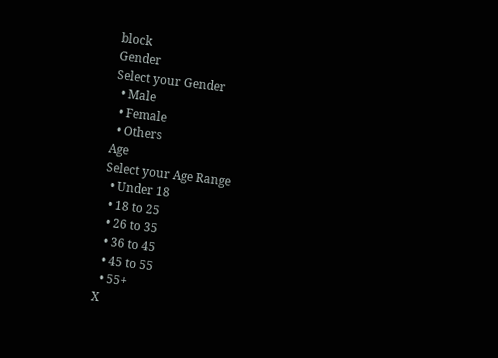block
Gender
Select your Gender
  • Male
  • Female
  • Others
Age
Select your Age Range
  • Under 18
  • 18 to 25
  • 26 to 35
  • 36 to 45
  • 45 to 55
  • 55+
X